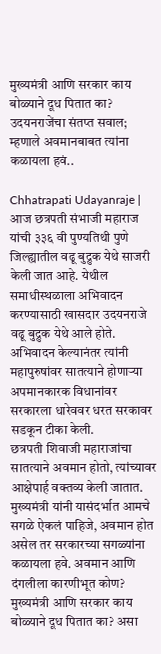मुख्यमंत्री आणि सरकार काय बोळ्याने दूध पितात का? उदयनराजेंचा संतप्त सवाल; म्हणाले अवमानबाबत त्यांना कळायला हवं..

Chhatrapati Udayanraje | आज छत्रपती संभाजी महाराज यांची ३३६ वी पुण्यतिथी पुणे जिल्ह्यातील वढू बुद्रुक येथे साजरी केली जात आहे. येथील समाधीस्थळाला अभिवादन करण्यासाठी खासदार उदयनराजे वढू बुद्रुक येथे आले होते. अभिवादन केल्यानंतर त्यांनी महापुरुषांवर सातत्याने होणाऱ्या अपमानकारक विधानांवर सरकारला धारेववर धरत सरकावर सडकून टीका केली.
छत्रपती शिवाजी महाराजांचा सातत्याने अवमान होतो, त्यांच्यावर आक्षेपार्ह वक्तव्य केली जातात. मुख्यमंत्री यांनी यासंदर्भात आमचे सगळे ऐकलं पाहिजे, अवमान होत असेल तर सरकारच्या सगळ्यांना कळायला हवे. अवमान आणि दंगलीला कारणीभूत कोण? मुख्यमंत्री आणि सरकार काय बोळ्याने दूध पितात का? असा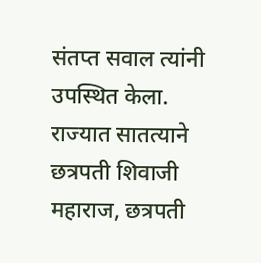संतप्त सवाल त्यांनी उपस्थित केला.
राज्यात सातत्याने छत्रपती शिवाजी महाराज, छत्रपती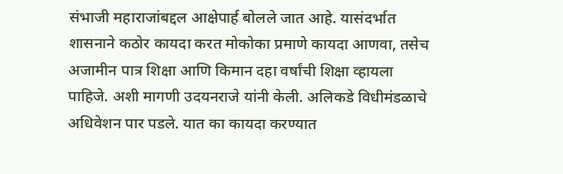संभाजी महाराजांबद्दल आक्षेपार्ह बोलले जात आहे. यासंदर्भात शासनाने कठोर कायदा करत मोकोका प्रमाणे कायदा आणवा, तसेच अजामीन पात्र शिक्षा आणि किमान दहा वर्षांची शिक्षा व्हायला पाहिजे. अशी मागणी उदयनराजे यांनी केली. अलिकडे विधीमंडळाचे अधिवेशन पार पडले. यात का कायदा करण्यात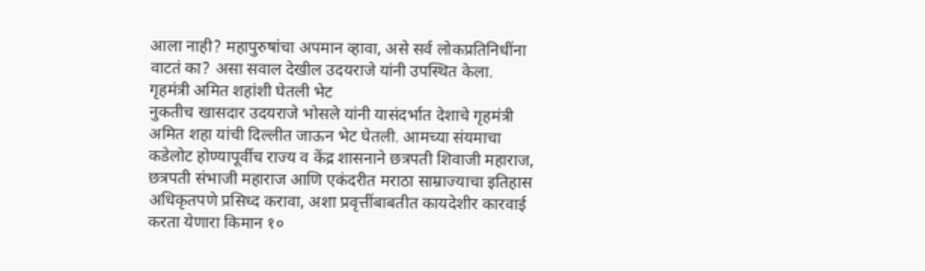आला नाही? महापुरुषांचा अपमान व्हावा, असे सर्व लोकप्रतिनिधींना वाटतं का? असा सवाल देखील उदयराजे यांनी उपस्थित केला.
गृहमंत्री अमित शहांशी घेतली भेट
नुकतीच खासदार उदयराजे भोसले यांनी यासंदर्भात देशाचे गृहमंत्री अमित शहा यांची दिल्लीत जाऊन भेट घेतली. आमच्या संयमाचा कडेलोट होण्यापूर्वीच राज्य व केंद्र शासनाने छत्रपती शिवाजी महाराज, छत्रपती संभाजी महाराज आणि एकंदरीत मराठा साम्राज्याचा इतिहास अधिकृतपणे प्रसिध्द करावा, अशा प्रवृत्तींबाबतीत कायदेशीर कारवाई करता येणारा किमान १०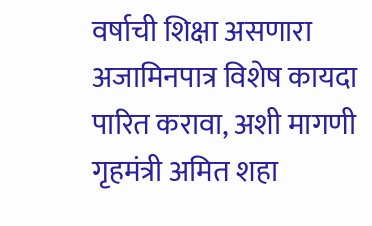वर्षाची शिक्षा असणारा अजामिनपात्र विशेष कायदा पारित करावा, अशी मागणी गृहमंत्री अमित शहा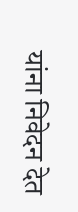यांना निवेदन देत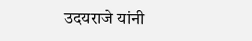उदयराजे यांनी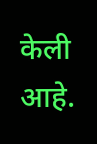केली आहे.